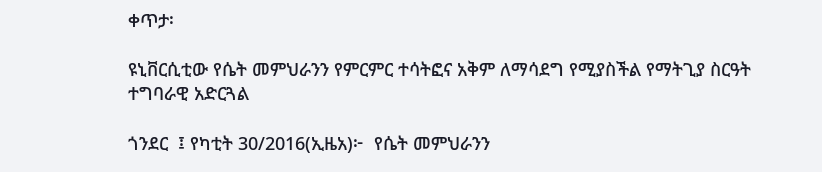ቀጥታ፡

ዩኒቨርሲቲው የሴት መምህራንን የምርምር ተሳትፎና አቅም ለማሳደግ የሚያስችል የማትጊያ ስርዓት ተግባራዊ አድርጓል

ጎንደር  ፤ የካቲት 30/2016(ኢዜአ)፦  የሴት መምህራንን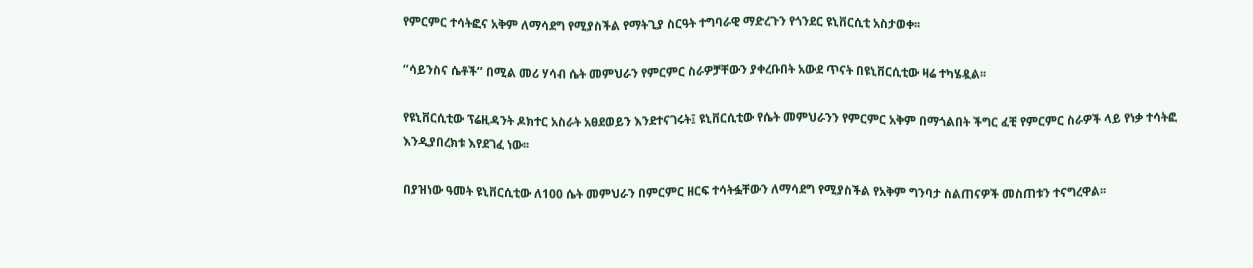የምርምር ተሳትፎና አቅም ለማሳደግ የሚያስችል የማትጊያ ስርዓት ተግባራዊ ማድረጉን የጎንደር ዩኒቨርሲቲ አስታወቀ፡፡

‘’ሳይንስና ሴቶች’’ በሚል መሪ ሃሳብ ሴት መምህራን የምርምር ስራዎቻቸውን ያቀረቡበት አውደ ጥናት በዩኒቨርሲቲው ዛሬ ተካሄዷል፡፡

የዩኒቨርሲቲው ፕሬዚዳንት ዶክተር አስራት አፀደወይን እንደተናገሩት፤ ዩኒቨርሲቲው የሴት መምህራንን የምርምር አቅም በማጎልበት ችግር ፈቺ የምርምር ስራዎች ላይ የነቃ ተሳትፎ እንዲያበረክቱ እየደገፈ ነው፡፡

በያዝነው ዓመት ዩኒቨርሲቲው ለ100 ሴት መምህራን በምርምር ዘርፍ ተሳትፏቸውን ለማሳደግ የሚያስችል የአቅም ግንባታ ስልጠናዎች መስጠቱን ተናግረዋል፡፡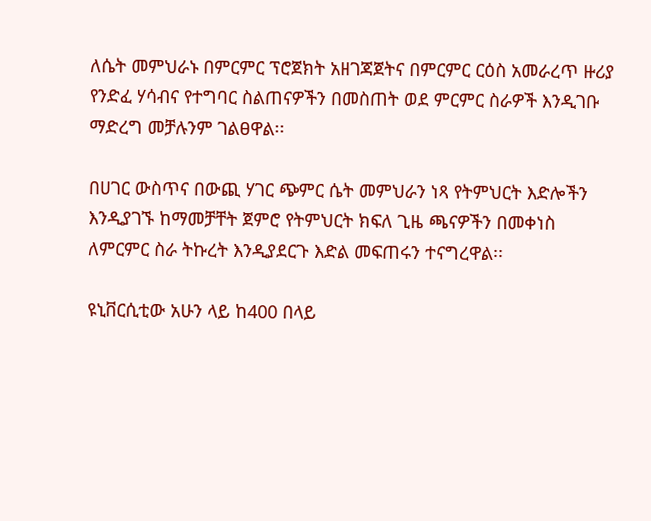ለሴት መምህራኑ በምርምር ፕሮጀክት አዘገጃጀትና በምርምር ርዕስ አመራረጥ ዙሪያ የንድፈ ሃሳብና የተግባር ስልጠናዎችን በመስጠት ወደ ምርምር ስራዎች እንዲገቡ ማድረግ መቻሉንም ገልፀዋል፡፡

በሀገር ውስጥና በውጪ ሃገር ጭምር ሴት መምህራን ነጻ የትምህርት እድሎችን እንዲያገኙ ከማመቻቸት ጀምሮ የትምህርት ክፍለ ጊዜ ጫናዎችን በመቀነስ ለምርምር ስራ ትኩረት እንዲያደርጉ እድል መፍጠሩን ተናግረዋል፡፡

ዩኒቨርሲቲው አሁን ላይ ከ400 በላይ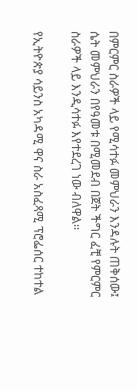በምርምር ስራዎች ላይ የሚሳተፉ መምህራን እንዳሉት ጠቅሰው፤ ሴት መምህራን በየዓመቱ በሚመደብ በጀት ችግር ፈቺ የምርምር ስራዎች ላይ እንዲሳተፉ እየተደረገ ነው ብለዋል፡፡

የኢትዮጵያ ሳይንስ አካዳሚ ዋና ስራ አስፈጻሚ ፕሮፌሰር ተከተል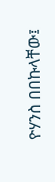ዮሃንስ በበኩላቸው፤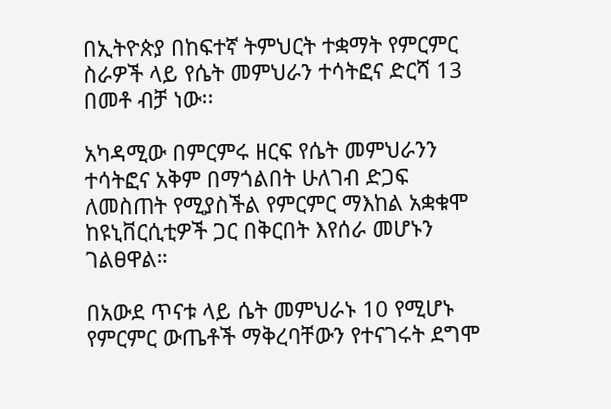በኢትዮጵያ በከፍተኛ ትምህርት ተቋማት የምርምር ስራዎች ላይ የሴት መምህራን ተሳትፎና ድርሻ 13 በመቶ ብቻ ነው፡፡

አካዳሚው በምርምሩ ዘርፍ የሴት መምህራንን ተሳትፎና አቅም በማጎልበት ሁለገብ ድጋፍ ለመስጠት የሚያስችል የምርምር ማእከል አቋቁሞ ከዩኒቨርሲቲዎች ጋር በቅርበት እየሰራ መሆኑን ገልፀዋል።

በአውደ ጥናቱ ላይ ሴት መምህራኑ 10 የሚሆኑ የምርምር ውጤቶች ማቅረባቸውን የተናገሩት ደግሞ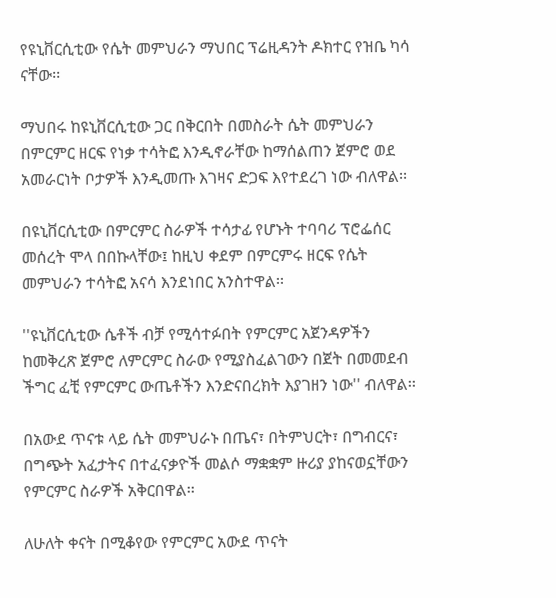የዩኒቨርሲቲው የሴት መምህራን ማህበር ፕሬዚዳንት ዶክተር የዝቤ ካሳ  ናቸው፡፡

ማህበሩ ከዩኒቨርሲቲው ጋር በቅርበት በመስራት ሴት መምህራን በምርምር ዘርፍ የነቃ ተሳትፎ እንዲኖራቸው ከማሰልጠን ጀምሮ ወደ አመራርነት ቦታዎች እንዲመጡ እገዛና ድጋፍ እየተደረገ ነው ብለዋል፡፡

በዩኒቨርሲቲው በምርምር ስራዎች ተሳታፊ የሆኑት ተባባሪ ፕሮፌሰር መሰረት ሞላ በበኩላቸው፤ ከዚህ ቀደም በምርምሩ ዘርፍ የሴት መምህራን ተሳትፎ አናሳ እንደነበር አንስተዋል፡፡

''ዩኒቨርሲቲው ሴቶች ብቻ የሚሳተፉበት የምርምር አጀንዳዎችን ከመቅረጽ ጀምሮ ለምርምር ስራው የሚያስፈልገውን በጀት በመመደብ ችግር ፈቺ የምርምር ውጤቶችን እንድናበረክት እያገዘን ነው'' ብለዋል፡፡

በአውደ ጥናቱ ላይ ሴት መምህራኑ በጤና፣ በትምህርት፣ በግብርና፣ በግጭት አፈታትና በተፈናቃዮች መልሶ ማቋቋም ዙሪያ ያከናወኗቸውን የምርምር ስራዎች አቅርበዋል፡፡

ለሁለት ቀናት በሚቆየው የምርምር አውደ ጥናት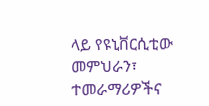ላይ የዩኒቨርሲቲው መምህራን፣ ተመራማሪዎችና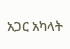አጋር አካላት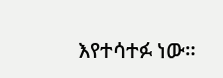እየተሳተፉ ነው።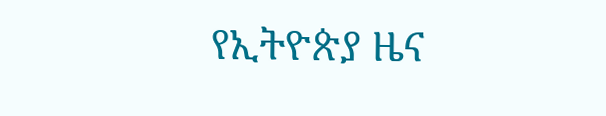የኢትዮጵያ ዜና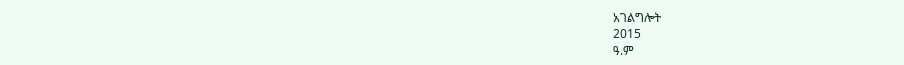አገልግሎት
2015
ዓ.ም